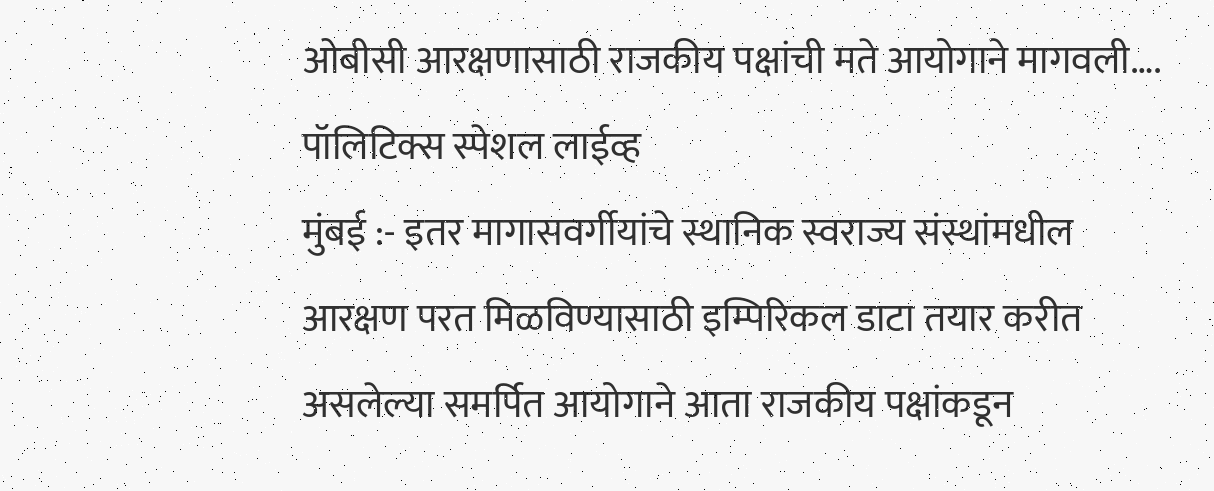ओबीसी आरक्षणासाठी राजकीय पक्षांची मते आयोगाने मागवली….
पॉलिटिक्स स्पेशल लाईव्ह
मुंबई :- इतर मागासवर्गीयांचे स्थानिक स्वराज्य संस्थांमधील आरक्षण परत मिळविण्यासाठी इम्पिरिकल डाटा तयार करीत असलेल्या समर्पित आयोगाने आता राजकीय पक्षांकडून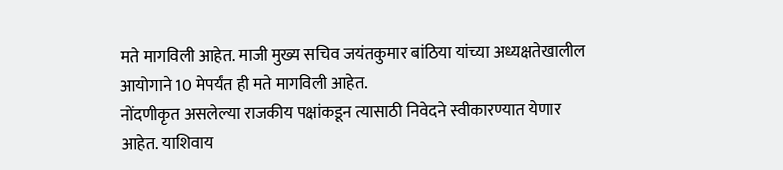मते मागविली आहेत. माजी मुख्य सचिव जयंतकुमार बांठिया यांच्या अध्यक्षतेखालील आयोगाने 10 मेपर्यंत ही मते मागविली आहेत.
नोंदणीकृत असलेल्या राजकीय पक्षांकडून त्यासाठी निवेदने स्वीकारण्यात येणार आहेत. याशिवाय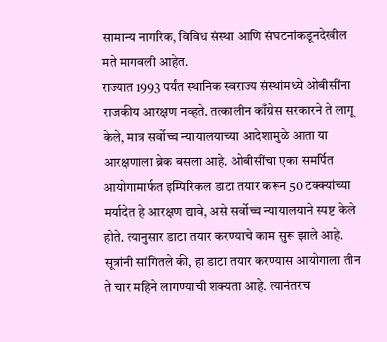सामान्य नागरिक, विविध संस्था आणि संघटनांकडूनदेखील मते मागवली आहेत.
राज्यात 1993 पर्यंत स्थानिक स्वराज्य संस्थांमध्ये ओबीसींना राजकीय आरक्षण नव्हते. तत्कालीन काँग्रेस सरकारने ते लागू केले, मात्र सर्वोच्च न्यायालयाच्या आदेशामुळे आता या आरक्षणाला ब्रेक बसला आहे. ओबीसींचा एका समर्पित आयोगामार्फत इम्पिरिकल डाटा तयार करून 50 टक्क्यांच्या मर्यादेत हे आरक्षण द्यावे, असे सर्वोच्च न्यायालयाने स्पष्ट केले होते. त्यानुसार डाटा तयार करण्याचे काम सुरू झाले आहे. सूत्रांनी सांगितले की, हा डाटा तयार करण्यास आयोगाला तीन ते चार महिने लागण्याची शक्यता आहे. त्यानंतरच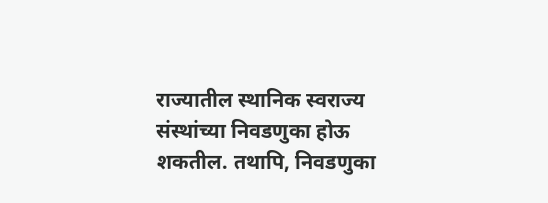राज्यातील स्थानिक स्वराज्य संस्थांच्या निवडणुका होऊ शकतील. तथापि, निवडणुका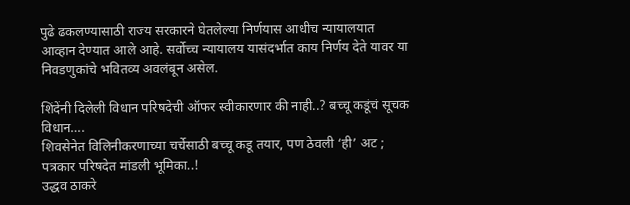पुढे ढकलण्यासाठी राज्य सरकारने घेतलेल्या निर्णयास आधीच न्यायालयात आव्हान देण्यात आले आहे. सर्वोच्च न्यायालय यासंदर्भात काय निर्णय देते यावर या निवडणुकांचे भवितव्य अवलंबून असेल.

शिंदेंनी दिलेली विधान परिषदेची ऑफर स्वीकारणार की नाही..? बच्चू कडूंचं सूचक विधान….
शिवसेनेत विलिनीकरणाच्या चर्चेसाठी बच्चू कडू तयार, पण ठेवली ‘ही’ अट ; पत्रकार परिषदेत मांडली भूमिका..!
उद्धव ठाकरे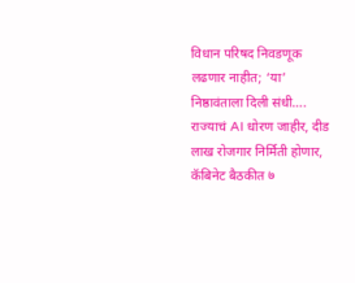विधान परिषद निवडणूक लढणार नाहीत; ‘या’ निष्ठावंताला दिली संधी….
राज्याचं AI धोरण जाहीर, दीड लाख रोजगार निर्मिती होणार, कॅबिनेट बैठकीत ७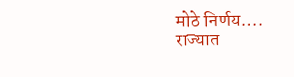मोठे निर्णय….
राज्यात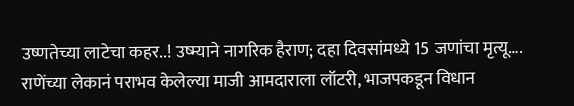उष्णतेच्या लाटेचा कहर..! उष्म्याने नागरिक हैराण; दहा दिवसांमध्ये 15 जणांचा मृत्यू….
राणेंच्या लेकानं पराभव केलेल्या माजी आमदाराला लॉटरी, भाजपकडून विधान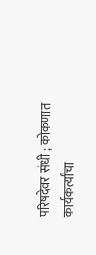परिषदेवर संधी ; कोकणात कार्यकर्त्यांचा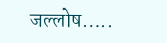जल्लोष…..